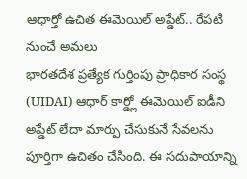ఆధార్తో ఉచిత ఈమెయిల్ అప్డేట్.. రేపటి నుంచే అమలు
భారతదేశ ప్రత్యేక గుర్తింపు ప్రాధికార సంస్థ (UIDAI) ఆధార్ కార్డ్లో ఈమెయిల్ ఐడీని అప్డేట్ లేదా మార్పు చేసుకునే సేవలను పూర్తిగా ఉచితం చేసింది. ఈ సదుపాయాన్ని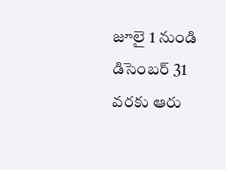జూలై 1 నుండి డిసెంబర్ 31 వరకు ఆరు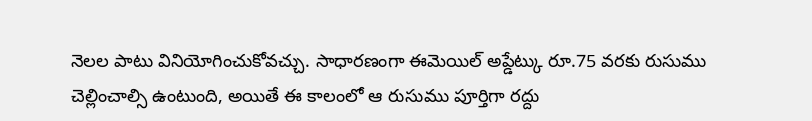నెలల పాటు వినియోగించుకోవచ్చు. సాధారణంగా ఈమెయిల్ అప్డేట్కు రూ.75 వరకు రుసుము చెల్లించాల్సి ఉంటుంది, అయితే ఈ కాలంలో ఆ రుసుము పూర్తిగా రద్దు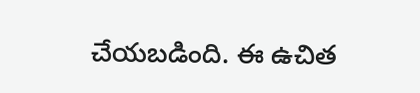చేయబడింది. ఈ ఉచిత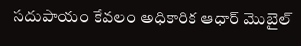సదుపాయం కేవలం అధికారిక ఆధార్ మొబైల్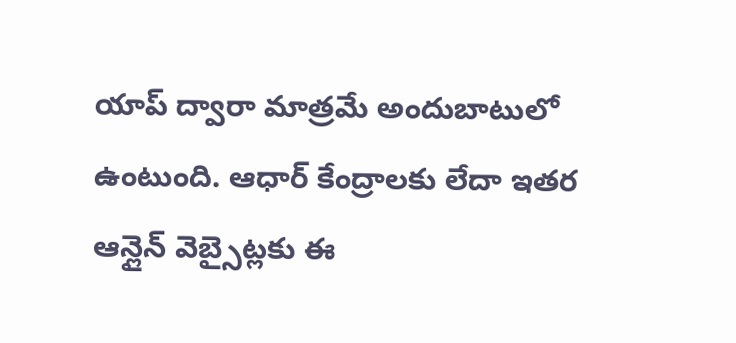యాప్ ద్వారా మాత్రమే అందుబాటులో ఉంటుంది. ఆధార్ కేంద్రాలకు లేదా ఇతర ఆన్లైన్ వెబ్సైట్లకు ఈ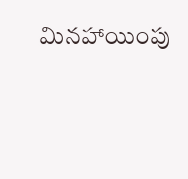మినహాయింపు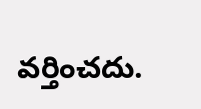వర్తించదు.